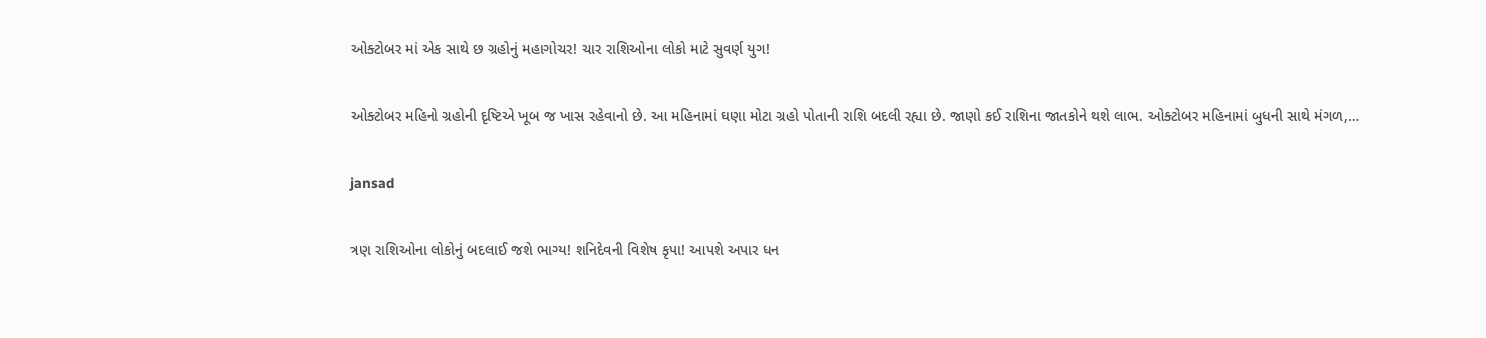ઓક્ટોબર માં એક સાથે છ ગ્રહોનું મહાગોચર! ચાર રાશિઓના લોકો માટે સુવર્ણ યુગ!

ઓક્ટોબર મહિનો ગ્રહોની દૃષ્ટિએ ખૂબ જ ખાસ રહેવાનો છે. આ મહિનામાં ઘણા મોટા ગ્રહો પોતાની રાશિ બદલી રહ્યા છે. જાણો કઈ રાશિના જાતકોને થશે લાભ. ઓક્ટોબર મહિનામાં બુધની સાથે મંગળ,…

jansad

ત્રણ રાશિઓના લોકોનું બદલાઈ જશે ભાગ્ય! શનિદેવની વિશેષ કૃપા! આપશે અપાર ધન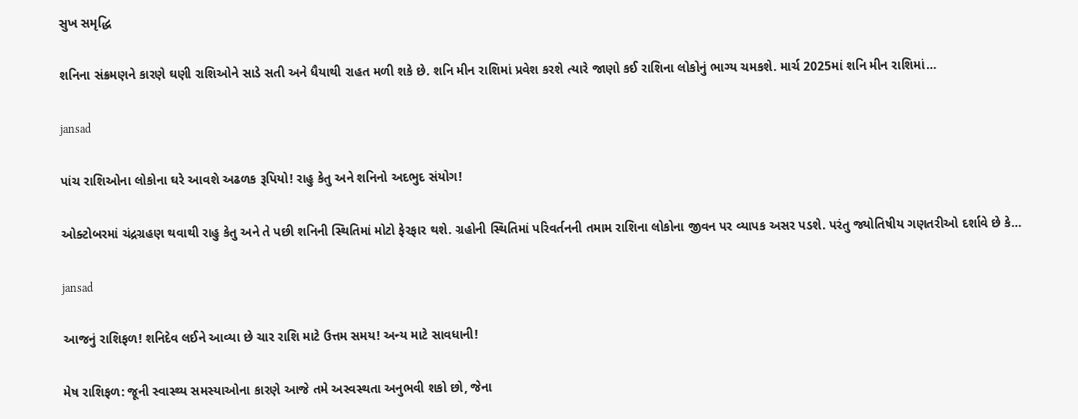સુખ સમૃદ્ધિ

શનિના સંક્રમણને કારણે ઘણી રાશિઓને સાડે સતી અને ધૈયાથી રાહત મળી શકે છે. શનિ મીન રાશિમાં પ્રવેશ કરશે ત્યારે જાણો કઈ રાશિના લોકોનું ભાગ્ય ચમકશે. માર્ચ 2025માં શનિ મીન રાશિમાં…

jansad

પાંચ રાશિઓના લોકોના ઘરે આવશે અઢળક રૂપિયો! રાહુ કેતુ અને શનિનો અદભુદ સંયોગ!

ઓક્ટોબરમાં ચંદ્રગ્રહણ થવાથી રાહુ કેતુ અને તે પછી શનિની સ્થિતિમાં મોટો ફેરફાર થશે. ગ્રહોની સ્થિતિમાં પરિવર્તનની તમામ રાશિના લોકોના જીવન પર વ્યાપક અસર પડશે. પરંતુ જ્યોતિષીય ગણતરીઓ દર્શાવે છે કે…

jansad

આજનું રાશિફળ! શનિદેવ લઈને આવ્યા છે ચાર રાશિ માટે ઉત્તમ સમય! અન્ય માટે સાવધાની!

મેષ રાશિફળ: જૂની સ્વાસ્થ્ય સમસ્યાઓના કારણે આજે તમે અસ્વસ્થતા અનુભવી શકો છો, જેના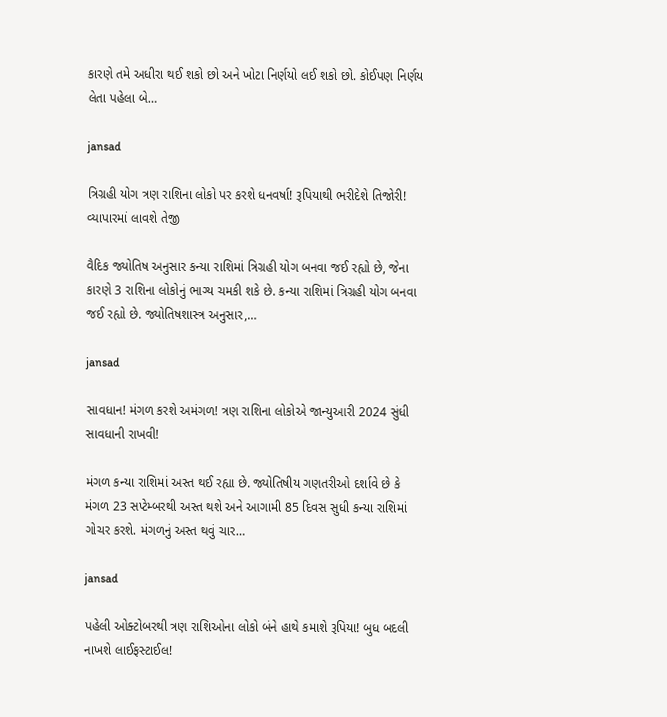કારણે તમે અધીરા થઈ શકો છો અને ખોટા નિર્ણયો લઈ શકો છો. કોઈપણ નિર્ણય લેતા પહેલા બે…

jansad

ત્રિગ્રહી યોગ ત્રણ રાશિના લોકો પર કરશે ધનવર્ષા! રૂપિયાથી ભરીદેશે તિજોરી! વ્યાપારમાં લાવશે તેજી

વૈદિક જ્યોતિષ અનુસાર કન્યા રાશિમાં ત્રિગ્રહી યોગ બનવા જઈ રહ્યો છે, જેના કારણે 3 રાશિના લોકોનું ભાગ્ય ચમકી શકે છે. કન્યા રાશિમાં ત્રિગ્રહી યોગ બનવા જઈ રહ્યો છે. જ્યોતિષશાસ્ત્ર અનુસાર,…

jansad

સાવધાન! મંગળ કરશે અમંગળ! ત્રણ રાશિના લોકોએ જાન્યુઆરી 2024 સુંધી સાવધાની રાખવી!

મંગળ કન્યા રાશિમાં અસ્ત થઈ રહ્યા છે. જ્યોતિષીય ગણતરીઓ દર્શાવે છે કે મંગળ 23 સપ્ટેમ્બરથી અસ્ત થશે અને આગામી 85 દિવસ સુધી કન્યા રાશિમાં ગોચર કરશે. મંગળનું અસ્ત થવું ચાર…

jansad

પહેલી ઓક્ટોબરથી ત્રણ રાશિઓના લોકો બંને હાથે કમાશે રૂપિયા! બુધ બદલી નાખશે લાઈફસ્ટાઈલ!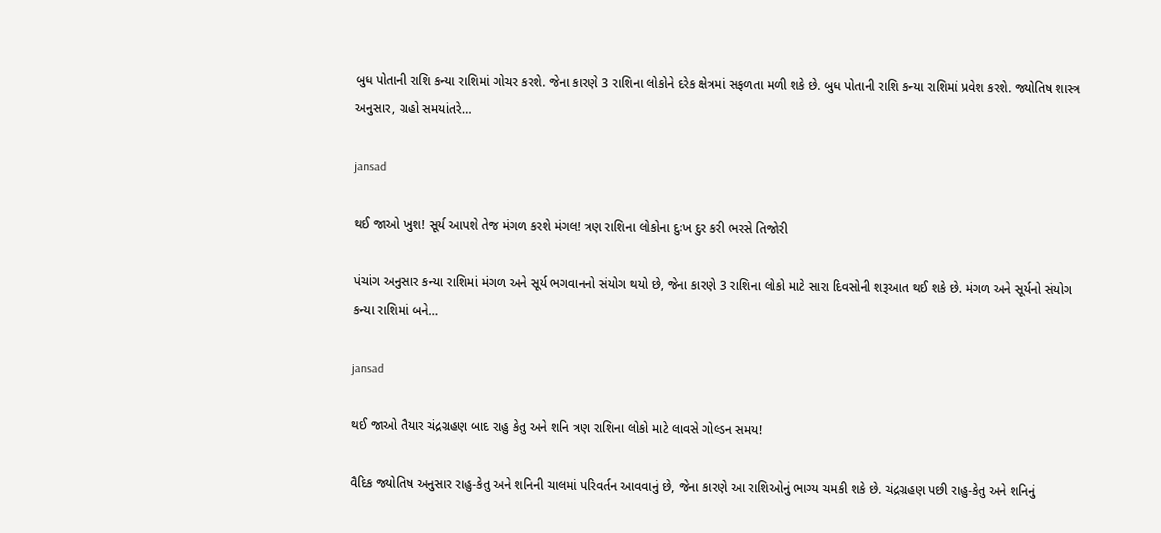બુધ પોતાની રાશિ કન્યા રાશિમાં ગોચર કરશે. જેના કારણે 3 રાશિના લોકોને દરેક ક્ષેત્રમાં સફળતા મળી શકે છે. બુધ પોતાની રાશિ કન્યા રાશિમાં પ્રવેશ કરશે. જ્યોતિષ શાસ્ત્ર અનુસાર, ગ્રહો સમયાંતરે…

jansad

થઈ જાઓ ખુશ! સૂર્ય આપશે તેજ મંગળ કરશે મંગલ! ત્રણ રાશિના લોકોના દુઃખ દુર કરી ભરસે તિજોરી

પંચાંગ અનુસાર કન્યા રાશિમાં મંગળ અને સૂર્ય ભગવાનનો સંયોગ થયો છે, જેના કારણે 3 રાશિના લોકો માટે સારા દિવસોની શરૂઆત થઈ શકે છે. મંગળ અને સૂર્યનો સંયોગ કન્યા રાશિમાં બને…

jansad

થઈ જાઓ તૈયાર ચંદ્રગ્રહણ બાદ રાહુ કેતુ અને શનિ ત્રણ રાશિના લોકો માટે લાવસે ગોલ્ડન સમય!

વૈદિક જ્યોતિષ અનુસાર રાહુ-કેતુ અને શનિની ચાલમાં પરિવર્તન આવવાનું છે, જેના કારણે આ રાશિઓનું ભાગ્ય ચમકી શકે છે. ચંદ્રગ્રહણ પછી રાહુ-કેતુ અને શનિનું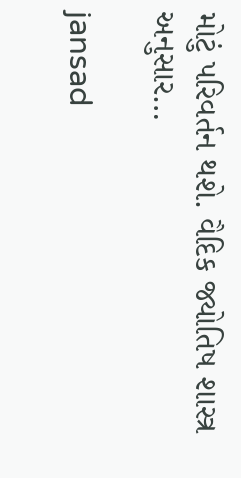મોટું પરિવર્તન થશે. વૈદિક જ્યોતિષ શાસ્ત્ર અનુસાર…

jansad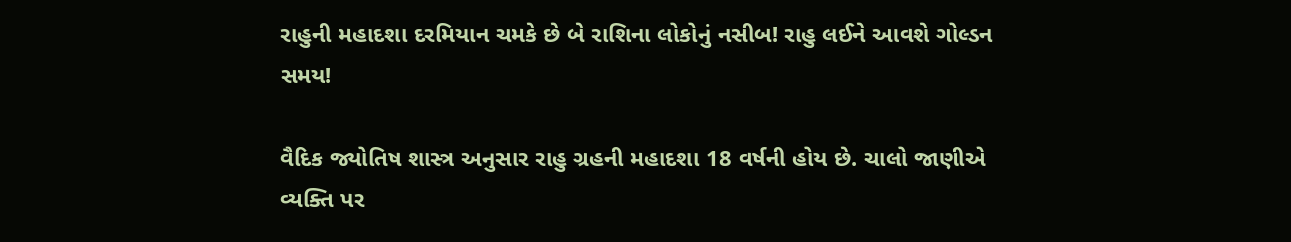રાહુની મહાદશા દરમિયાન ચમકે છે બે રાશિના લોકોનું નસીબ! રાહુ લઈને આવશે ગોલ્ડન સમય!

વૈદિક જ્યોતિષ શાસ્ત્ર અનુસાર રાહુ ગ્રહની મહાદશા 18 વર્ષની હોય છે. ચાલો જાણીએ વ્યક્તિ પર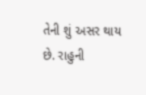તેની શું અસર થાય છે. રાહુની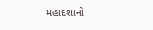મહાદશાનો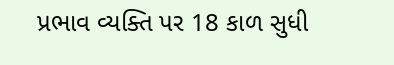પ્રભાવ વ્યક્તિ પર 18 કાળ સુધી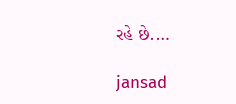રહે છે.…

jansad